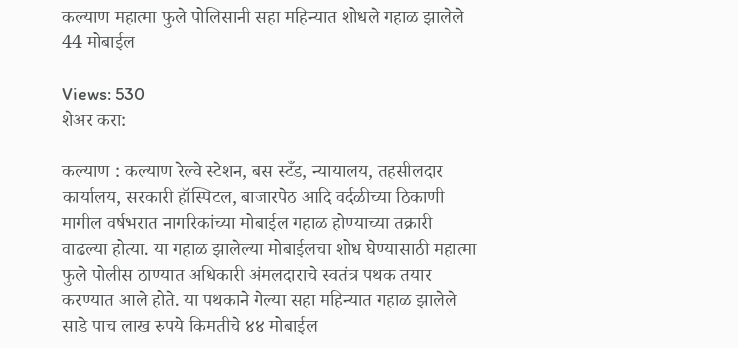कल्याण महात्मा फुले पोलिसानी सहा महिन्यात शोधले गहाळ झालेले 44 मोबाईल

Views: 530
शेअर करा:

कल्याण : कल्याण रेल्वे स्टेशन, बस स्टँड, न्यायालय, तहसीलदार कार्यालय, सरकारी हॉस्पिटल, बाजारपेठ आदि वर्दळीच्या ठिकाणी मागील वर्षभरात नागरिकांच्या मोबाईल गहाळ होण्याच्या तक्रारी वाढल्या होत्या. या गहाळ झालेल्या मोबाईलचा शोध घेण्यासाठी महात्मा फुले पोलीस ठाण्यात अधिकारी अंमलदाराचे स्वतंत्र पथक तयार करण्यात आले होते. या पथकाने गेल्या सहा महिन्यात गहाळ झालेले साडे पाच लाख रुपये किमतीचे ४४ मोबाईल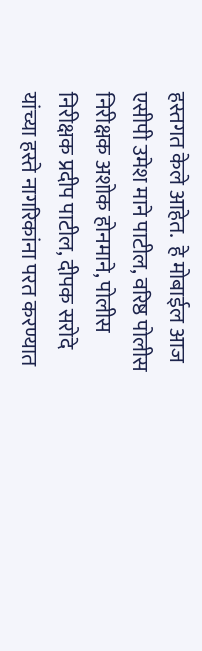हस्तगत केले आहेत.  हे मोबाईल आज एसीपी उमेश माने पाटील, वरिष्ठ पोलीस निरीक्षक अशोक होनमाने, पोलीस निरीक्षक प्रदीप पाटील, दीपक सरोदे यांच्या हस्ते नागरिकांना परत करण्यात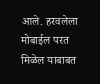आले. हरवलेला मोबाईल परत मिळेल याबाबत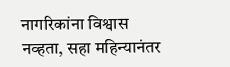नागरिकांना विश्वास नव्हता, सहा महिन्यानंतर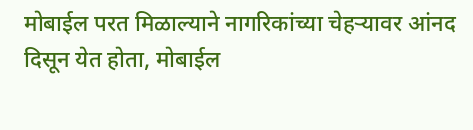मोबाईल परत मिळाल्याने नागरिकांच्या चेहऱ्यावर आंनद दिसून येत होता, मोबाईल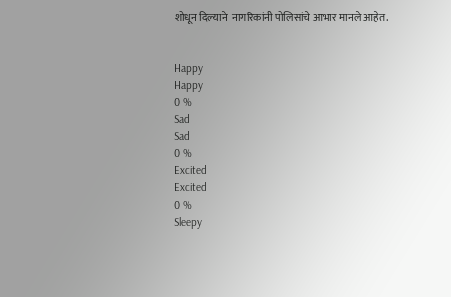शोधून दिल्याने  नागरिकांनी पोलिसांचे आभार मानले आहेत.


Happy
Happy
0 %
Sad
Sad
0 %
Excited
Excited
0 %
Sleepy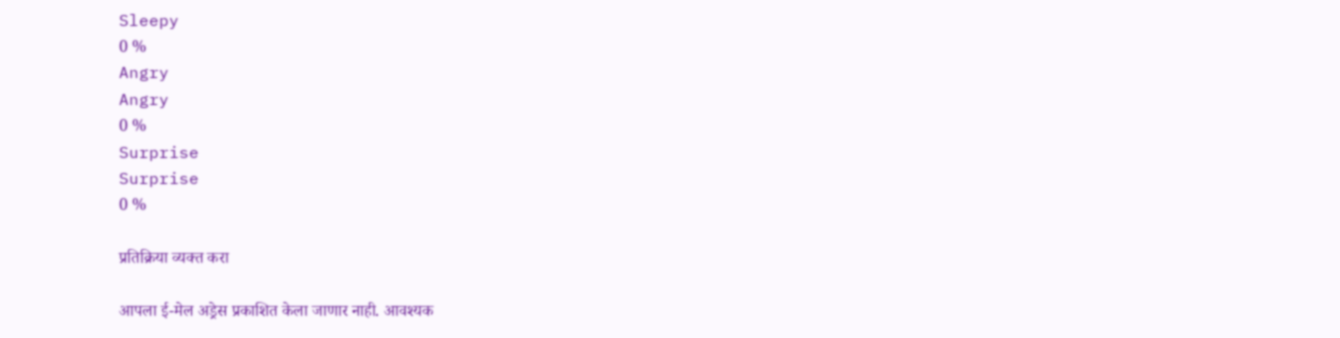Sleepy
0 %
Angry
Angry
0 %
Surprise
Surprise
0 %

प्रतिक्रिया व्यक्त करा

आपला ई-मेल अड्रेस प्रकाशित केला जाणार नाही. आवश्यक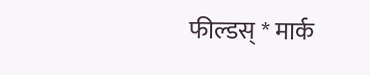फील्डस् * मार्क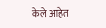केले आहेत